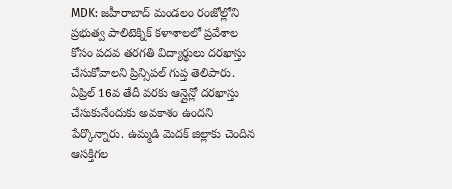MDK: జహీరాబాద్ మండలం రంజోల్లోని ప్రభుత్వ పాలిటెక్నిక్ కళాశాలలో ప్రవేశాల కోసం పదవ తరగతి విద్యార్థులు దరఖాస్తు చేసుకోవాలని ప్రిన్సిపల్ గుప్త తెలిపారు. ఏప్రిల్ 16వ తేదీ వరకు ఆన్లైన్లో దరఖాస్తు చేసుకునేందుకు అవకాశం ఉందని పేర్కొన్నారు. ఉమ్మడి మెదక్ జిల్లాకు చెందిన ఆసక్తిగల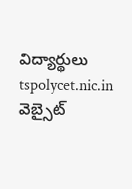విద్యార్థులు tspolycet.nic.in వెబ్సైట్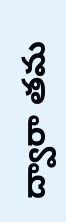ద్వారా తమ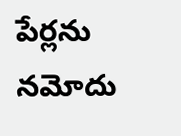పేర్లను నమోదు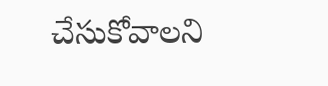చేసుకోవాలని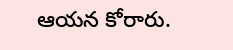ఆయన కోరారు.